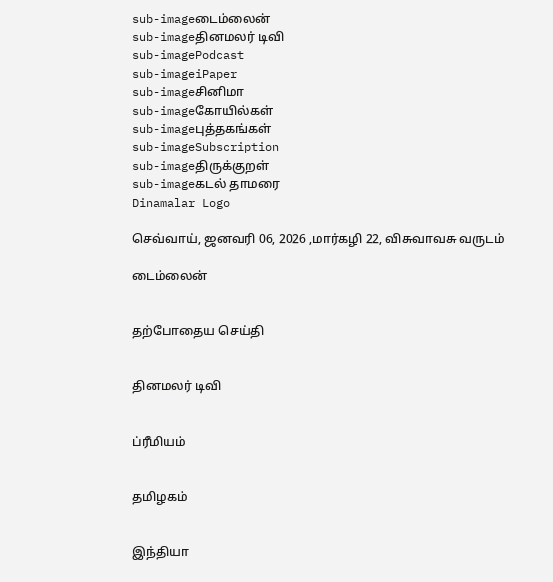sub-imageடைம்லைன்
sub-imageதினமலர் டிவி
sub-imagePodcast
sub-imageiPaper
sub-imageசினிமா
sub-imageகோயில்கள்
sub-imageபுத்தகங்கள்
sub-imageSubscription
sub-imageதிருக்குறள்
sub-imageகடல் தாமரை
Dinamalar Logo

செவ்வாய், ஜனவரி 06, 2026 ,மார்கழி 22, விசுவாவசு வருடம்

டைம்லைன்


தற்போதைய செய்தி


தினமலர் டிவி


ப்ரீமியம்


தமிழகம்


இந்தியா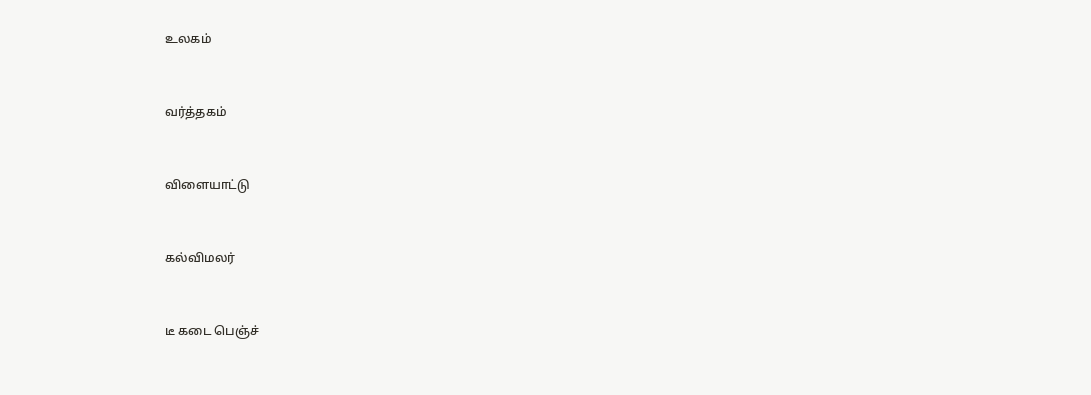உலகம்


வர்த்தகம்


விளையாட்டு


கல்விமலர்


டீ கடை பெஞ்ச்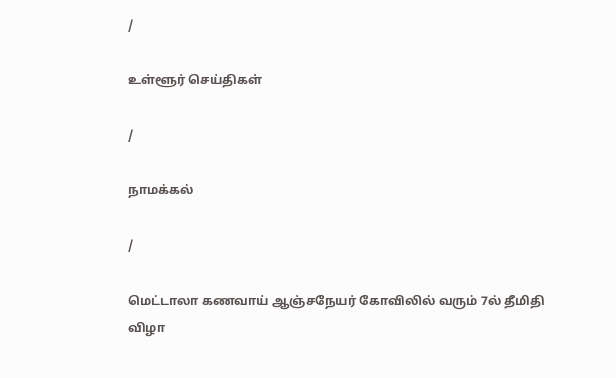/

உள்ளூர் செய்திகள்

/

நாமக்கல்

/

மெட்டாலா கணவாய் ஆஞ்சநேயர் கோவிலில் வரும் 7ல் தீமிதி விழா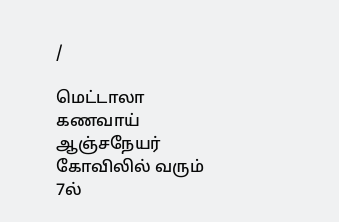/

மெட்டாலா கணவாய் ஆஞ்சநேயர் கோவிலில் வரும் 7ல்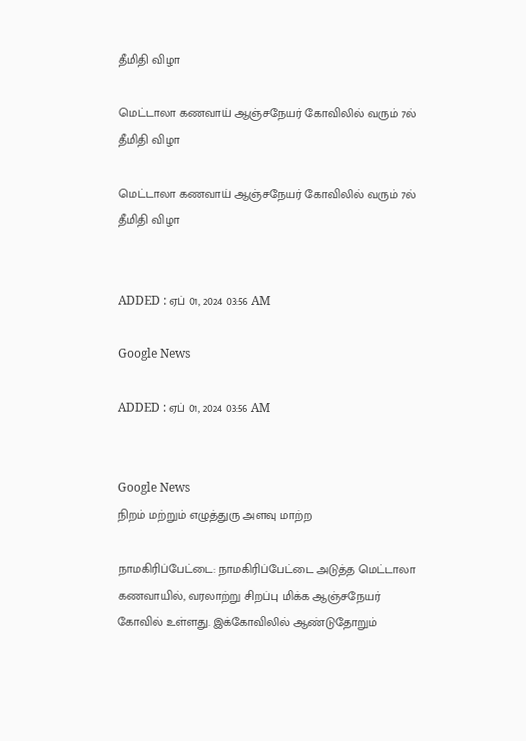தீமிதி விழா

மெட்டாலா கணவாய் ஆஞ்சநேயர் கோவிலில் வரும் 7ல் தீமிதி விழா

மெட்டாலா கணவாய் ஆஞ்சநேயர் கோவிலில் வரும் 7ல் தீமிதி விழா


ADDED : ஏப் 01, 2024 03:56 AM

Google News

ADDED : ஏப் 01, 2024 03:56 AM


Google News
நிறம் மற்றும் எழுத்துரு அளவு மாற்ற

நாமகிரிப்பேட்டை: நாமகிரிப்பேட்டை அடுத்த மெட்டாலா கணவாயில், வரலாற்று சிறப்பு மிக்க ஆஞ்சநேயர் கோவில் உள்ளது. இக்கோவிலில் ஆண்டுதோறும்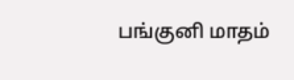பங்குனி மாதம்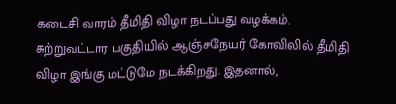கடைசி வாரம் தீமிதி விழா நடப்பது வழக்கம். சுற்றுவட்டார பகுதியில் ஆஞ்சநேயர் கோவிலில் தீமிதி விழா இங்கு மட்டுமே நடக்கிறது. இதனால்,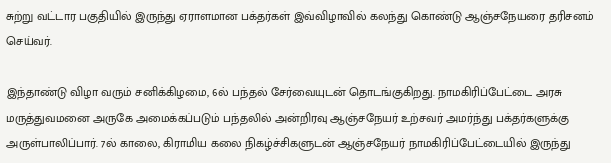சுற்று வட்டார பகுதியில் இருந்து ஏராளமான பக்தர்கள் இவ்விழாவில் கலந்து கொண்டு ஆஞ்சநேயரை தரிசனம் செய்வர்.

இந்தாண்டு விழா வரும் சனிக்கிழமை, 6ல் பந்தல் சேர்வையுடன் தொடங்குகிறது. நாமகிரிப்பேட்டை அரசு மருத்துவமனை அருகே அமைக்கப்படும் பந்தலில் அன்றிரவு ஆஞ்சநேயர் உற்சவர் அமர்ந்து பக்தர்களுக்கு அருள்பாலிப்பார். 7ல் காலை, கிராமிய கலை நிகழ்ச்சிகளுடன் ஆஞ்சநேயர் நாமகிரிப்பேட்டையில் இருந்து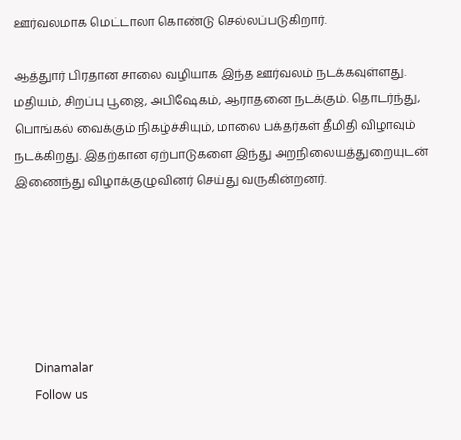ஊர்வலமாக மெட்டாலா கொண்டு செல்லப்படுகிறார்.

ஆத்துார் பிரதான சாலை வழியாக இந்த ஊர்வலம் நடக்கவுள்ளது. மதியம், சிறப்பு பூஜை, அபிஷேகம், ஆராதனை நடக்கும். தொடர்ந்து, பொங்கல் வைக்கும் நிகழ்ச்சியும், மாலை பக்தர்கள் தீமிதி விழாவும் நடக்கிறது. இதற்கான ஏற்பாடுகளை இந்து அறநிலையத்துறையுடன் இணைந்து விழாக்குழுவினர் செய்து வருகின்றனர்.






      Dinamalar
      Follow us